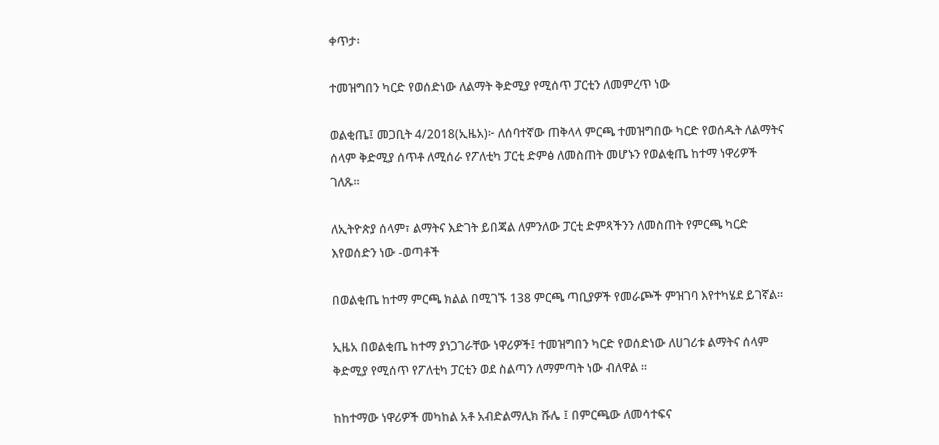ቀጥታ፡

ተመዝግበን ካርድ የወሰድነው ለልማት ቅድሚያ የሚሰጥ ፓርቲን ለመምረጥ ነው

ወልቂጤ፤ መጋቢት 4/2018(ኢዜአ)፦ ለሰባተኛው ጠቅላላ ምርጫ ተመዝግበው ካርድ የወሰዱት ለልማትና ሰላም ቅድሚያ ሰጥቶ ለሚሰራ የፖለቲካ ፓርቲ ድምፅ ለመስጠት መሆኑን የወልቂጤ ከተማ ነዋሪዎች ገለጹ።

ለኢትዮጵያ ሰላም፣ ልማትና እድገት ይበጃል ለምንለው ፓርቲ ድምጻችንን ለመስጠት የምርጫ ካርድ እየወሰድን ነው -ወጣቶች

በወልቂጤ ከተማ ምርጫ ክልል በሚገኙ 138 ምርጫ ጣቢያዎች የመራጮች ምዝገባ እየተካሄደ ይገኛል።

ኢዜአ በወልቂጤ ከተማ ያነጋገራቸው ነዋሪዎች፤ ተመዝግበን ካርድ የወሰድነው ለሀገሪቱ ልማትና ሰላም ቅድሚያ የሚሰጥ የፖለቲካ ፓርቲን ወደ ስልጣን ለማምጣት ነው ብለዋል ።

ከከተማው ነዋሪዎች መካከል አቶ አብድልማሊክ ሹሌ ፤ በምርጫው ለመሳተፍና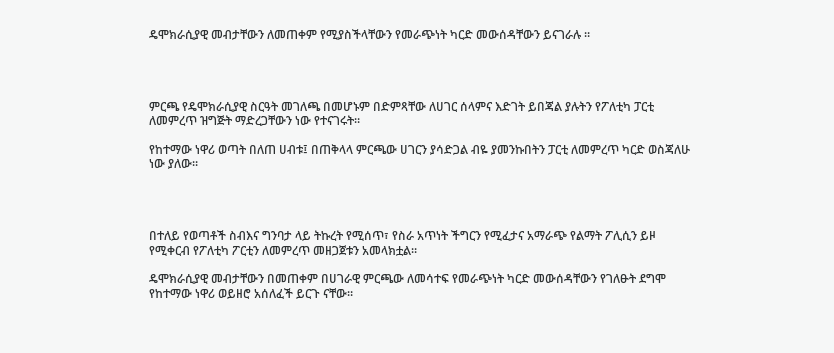ዴሞክራሲያዊ መብታቸውን ለመጠቀም የሚያስችላቸውን የመራጭነት ካርድ መውሰዳቸውን ይናገራሉ ።




ምርጫ የዴሞክራሲያዊ ስርዓት መገለጫ በመሆኑም በድምጻቸው ለሀገር ሰላምና እድገት ይበጃል ያሉትን የፖለቲካ ፓርቲ ለመምረጥ ዝግጅት ማድረጋቸውን ነው የተናገሩት።

የከተማው ነዋሪ ወጣት በለጠ ሀብቱ፤ በጠቅላላ ምርጫው ሀገርን ያሳድጋል ብዬ ያመንኩበትን ፓርቲ ለመምረጥ ካርድ ወስጃለሁ ነው ያለው።




በተለይ የወጣቶች ስብእና ግንባታ ላይ ትኩረት የሚሰጥ፣ የስራ አጥነት ችግርን የሚፈታና አማራጭ የልማት ፖሊሲን ይዞ የሚቀርብ የፖለቲካ ፖርቲን ለመምረጥ መዘጋጀቱን አመላክቷል።

ዴሞክራሲያዊ መብታቸውን በመጠቀም በሀገራዊ ምርጫው ለመሳተፍ የመራጭነት ካርድ መውሰዳቸውን የገለፁት ደግሞ የከተማው ነዋሪ ወይዘሮ አሰለፈች ይርጉ ናቸው።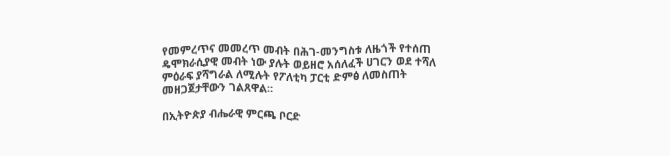የመምረጥና መመረጥ መብት በሕገ-መንግስቱ ለዜጎች የተሰጠ ዴሞክራሲያዊ መብት ነው ያሉት ወይዘሮ አሰለፈች ሀገርን ወደ ተሻለ ምዕራፍ ያሻግራል ለሚሉት የፖለቲካ ፓርቲ ድምፅ ለመስጠት መዘጋጀታቸውን ገልጸዋል።

በኢትዮጵያ ብሔራዊ ምርጫ ቦርድ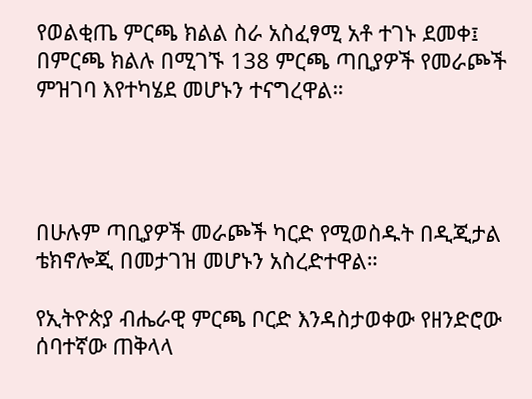የወልቂጤ ምርጫ ክልል ስራ አስፈፃሚ አቶ ተገኑ ደመቀ፤ በምርጫ ክልሉ በሚገኙ 138 ምርጫ ጣቢያዎች የመራጮች ምዝገባ እየተካሄደ መሆኑን ተናግረዋል።




በሁሉም ጣቢያዎች መራጮች ካርድ የሚወስዱት በዲጂታል ቴክኖሎጂ በመታገዝ መሆኑን አስረድተዋል።

የኢትዮጵያ ብሔራዊ ምርጫ ቦርድ እንዳስታወቀው የዘንድሮው ሰባተኛው ጠቅላላ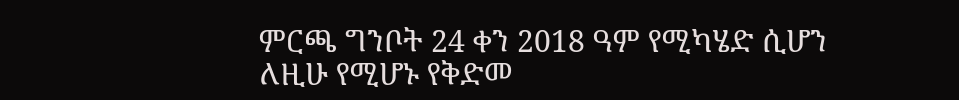ምርጫ ግንቦት 24 ቀን 2018 ዓም የሚካሄድ ሲሆን ለዚሁ የሚሆኑ የቅድመ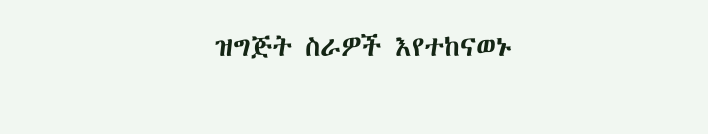ዝግጅት ስራዎች እየተከናወኑ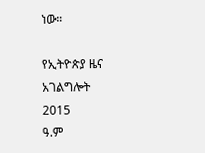ነው።

የኢትዮጵያ ዜና አገልግሎት
2015
ዓ.ም